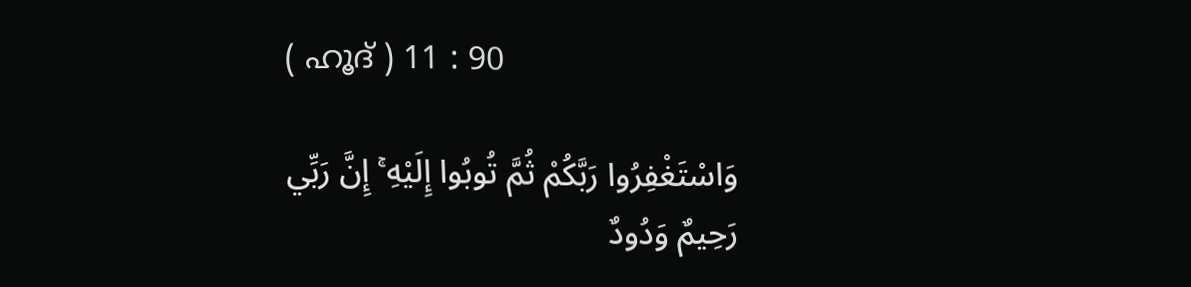( ഹൂദ് ) 11 : 90

وَاسْتَغْفِرُوا رَبَّكُمْ ثُمَّ تُوبُوا إِلَيْهِ ۚ إِنَّ رَبِّي رَحِيمٌ وَدُودٌ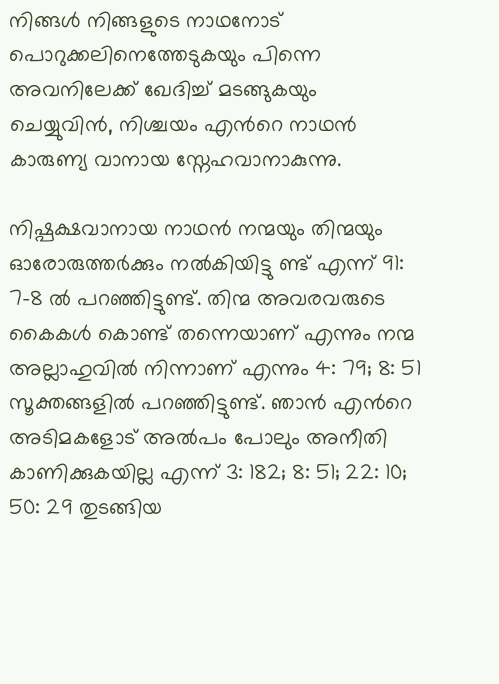നിങ്ങള്‍ നിങ്ങളുടെ നാഥനോട് പൊറുക്കലിനെത്തേടുകയും പിന്നെ അവനിലേക്ക് ഖേദിച്ച് മടങ്ങുകയും ചെയ്യുവിന്‍, നിശ്ചയം എന്‍റെ നാഥന്‍ കാരുണ്യ വാനായ സ്നേഹവാനാകുന്നു.

നിഷ്പക്ഷവാനായ നാഥന്‍ നന്മയും തിന്മയും ഓരോരുത്തര്‍ക്കും നല്‍കിയിട്ടു ണ്ട് എന്ന് 91: 7-8 ല്‍ പറഞ്ഞിട്ടുണ്ട്. തിന്മ അവരവരുടെ കൈകള്‍ കൊണ്ട് തന്നെയാണ് എന്നും നന്മ അല്ലാഹുവില്‍ നിന്നാണ് എന്നും 4: 79; 8: 51 സൂക്തങ്ങളില്‍ പറഞ്ഞിട്ടുണ്ട്. ഞാന്‍ എന്‍റെ അടിമകളോട് അല്‍പം പോലും അനീതി കാണിക്കുകയില്ല എന്ന് 3: 182; 8: 51; 22: 10; 50: 29 തുടങ്ങിയ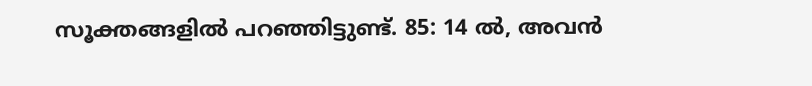സൂക്തങ്ങളില്‍ പറഞ്ഞിട്ടുണ്ട്. 85: 14 ല്‍, അവന്‍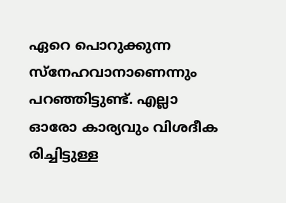ഏറെ പൊറുക്കുന്ന സ്നേഹവാനാണെന്നും പറഞ്ഞിട്ടുണ്ട്. എല്ലാ ഓരോ കാര്യവും വിശദീക രിച്ചിട്ടുള്ള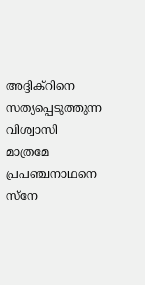അദ്ദിക്റിനെ സത്യപ്പെടുത്തുന്ന വിശ്വാസി മാത്രമേ പ്രപഞ്ചനാഥനെ സ്നേ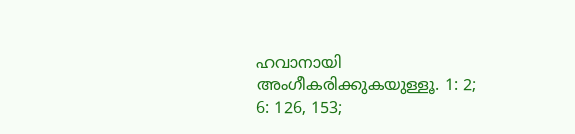ഹവാനായി അംഗീകരിക്കുകയുള്ളൂ. 1: 2; 6: 126, 153;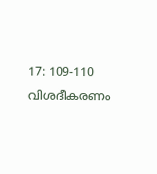17: 109-110 വിശദീകരണം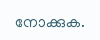നോക്കുക.